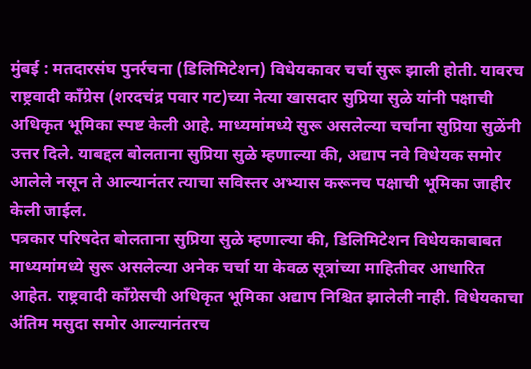मुंबई : मतदारसंघ पुनर्रचना (डिलिमिटेशन) विधेयकावर चर्चा सुरू झाली होती. यावरच राष्ट्रवादी काँग्रेस (शरदचंद्र पवार गट)च्या नेत्या खासदार सुप्रिया सुळे यांनी पक्षाची अधिकृत भूमिका स्पष्ट केली आहे. माध्यमांमध्ये सुरू असलेल्या चर्चांना सुप्रिया सुळेंनी उत्तर दिले. याबद्दल बोलताना सुप्रिया सुळे म्हणाल्या की, अद्याप नवे विधेयक समोर आलेले नसून ते आल्यानंतर त्याचा सविस्तर अभ्यास करूनच पक्षाची भूमिका जाहीर केली जाईल.
पत्रकार परिषदेत बोलताना सुप्रिया सुळे म्हणाल्या की, डिलिमिटेशन विधेयकाबाबत माध्यमांमध्ये सुरू असलेल्या अनेक चर्चा या केवळ सूत्रांच्या माहितीवर आधारित आहेत. राष्ट्रवादी काँग्रेसची अधिकृत भूमिका अद्याप निश्चित झालेली नाही. विधेयकाचा अंतिम मसुदा समोर आल्यानंतरच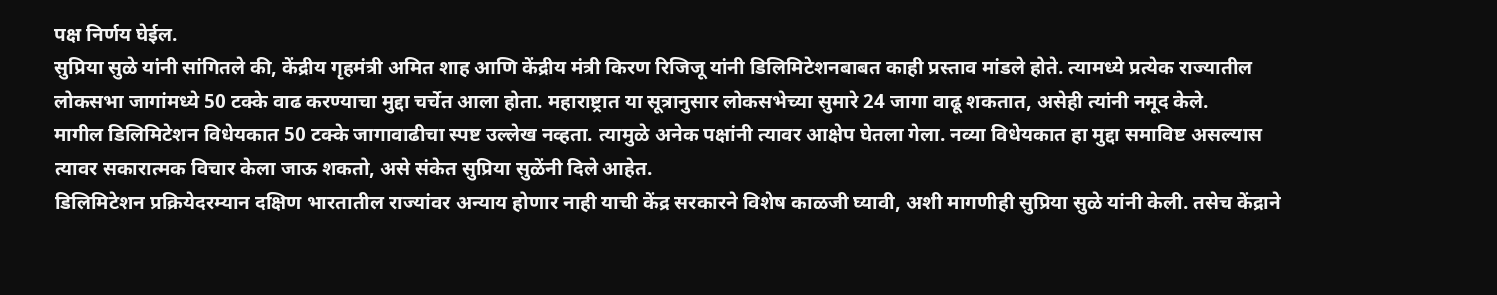पक्ष निर्णय घेईल.
सुप्रिया सुळे यांनी सांगितले की, केंद्रीय गृहमंत्री अमित शाह आणि केंद्रीय मंत्री किरण रिजिजू यांनी डिलिमिटेशनबाबत काही प्रस्ताव मांडले होते. त्यामध्ये प्रत्येक राज्यातील लोकसभा जागांमध्ये 50 टक्के वाढ करण्याचा मुद्दा चर्चेत आला होता. महाराष्ट्रात या सूत्रानुसार लोकसभेच्या सुमारे 24 जागा वाढू शकतात, असेही त्यांनी नमूद केले.
मागील डिलिमिटेशन विधेयकात 50 टक्के जागावाढीचा स्पष्ट उल्लेख नव्हता. त्यामुळे अनेक पक्षांनी त्यावर आक्षेप घेतला गेला. नव्या विधेयकात हा मुद्दा समाविष्ट असल्यास त्यावर सकारात्मक विचार केला जाऊ शकतो, असे संकेत सुप्रिया सुळेंनी दिले आहेत.
डिलिमिटेशन प्रक्रियेदरम्यान दक्षिण भारतातील राज्यांवर अन्याय होणार नाही याची केंद्र सरकारने विशेष काळजी घ्यावी, अशी मागणीही सुप्रिया सुळे यांनी केली. तसेच केंद्राने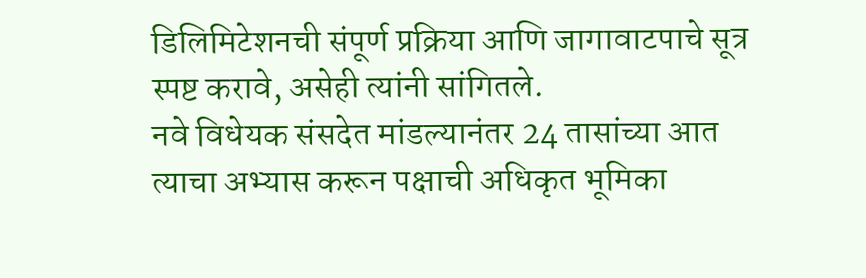डिलिमिटेशनची संपूर्ण प्रक्रिया आणि जागावाटपाचे सूत्र स्पष्ट करावे, असेही त्यांनी सांगितले.
नवे विधेयक संसदेत मांडल्यानंतर 24 तासांच्या आत त्याचा अभ्यास करून पक्षाची अधिकृत भूमिका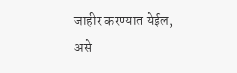जाहीर करण्यात येईल, असे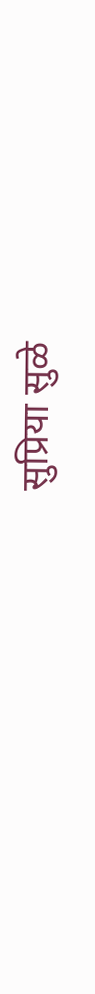सुप्रिया सुळे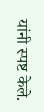यांनी स्पष्ट केले.